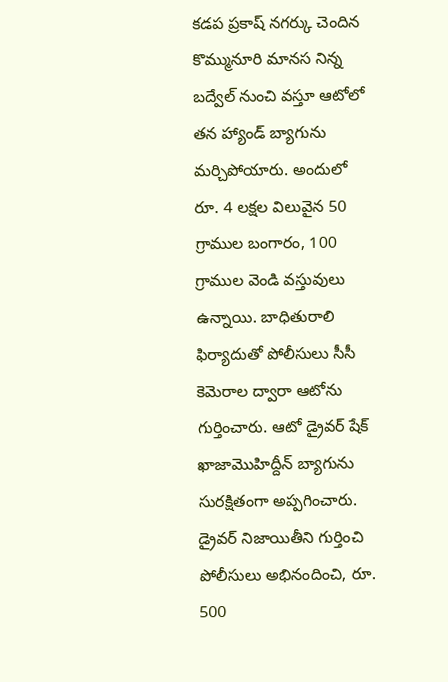కడప ప్రకాష్ నగర్కు చెందిన కొమ్మునూరి మానస నిన్న బద్వేల్ నుంచి వస్తూ ఆటోలో తన హ్యాండ్ బ్యాగును మర్చిపోయారు. అందులో రూ. 4 లక్షల విలువైన 50 గ్రాముల బంగారం, 100 గ్రాముల వెండి వస్తువులు ఉన్నాయి. బాధితురాలి ఫిర్యాదుతో పోలీసులు సీసీ కెమెరాల ద్వారా ఆటోను గుర్తించారు. ఆటో డ్రైవర్ షేక్ ఖాజామొహిద్దీన్ బ్యాగును సురక్షితంగా అప్పగించారు. డ్రైవర్ నిజాయితీని గుర్తించి పోలీసులు అభినందించి, రూ. 500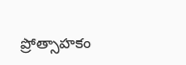ప్రోత్సాహకం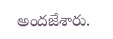అందజేశారు.